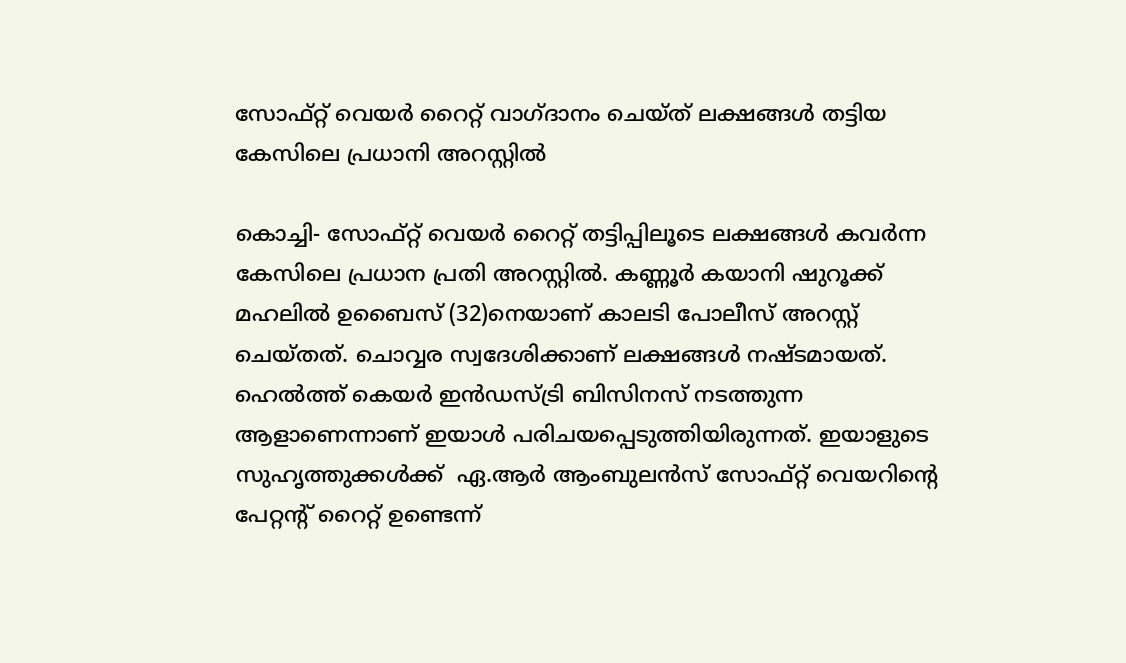സോഫ്റ്റ് വെയര്‍ റൈറ്റ് വാഗ്ദാനം ചെയ്ത് ലക്ഷങ്ങള്‍ തട്ടിയ കേസിലെ പ്രധാനി അറസ്റ്റില്‍

കൊച്ചി- സോഫ്റ്റ് വെയര്‍ റൈറ്റ് തട്ടിപ്പിലൂടെ ലക്ഷങ്ങള്‍ കവര്‍ന്ന കേസിലെ പ്രധാന പ്രതി അറസ്റ്റില്‍. കണ്ണൂര്‍ കയാനി ഷുറൂക്ക് മഹലില്‍ ഉബൈസ് (32)നെയാണ് കാലടി പോലീസ് അറസ്റ്റ് ചെയ്തത്. ചൊവ്വര സ്വദേശിക്കാണ് ലക്ഷങ്ങള്‍ നഷ്ടമായത്. ഹെല്‍ത്ത് കെയര്‍ ഇന്‍ഡസ്ട്രി ബിസിനസ് നടത്തുന്ന ആളാണെന്നാണ് ഇയാള്‍ പരിചയപ്പെടുത്തിയിരുന്നത്. ഇയാളുടെ സുഹൃത്തുക്കള്‍ക്ക്  ഏ.ആര്‍ ആംബുലന്‍സ് സോഫ്റ്റ് വെയറിന്റെ പേറ്റന്റ് റൈറ്റ് ഉണ്ടെന്ന്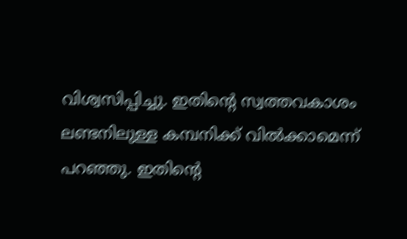വിശ്വസിപ്പിച്ചു. ഇതിന്റെ സ്വത്തവകാശം ലണ്ടനിലുള്ള കമ്പനിക്ക് വില്‍ക്കാമെന്ന് പറഞ്ഞു. ഇതിന്റെ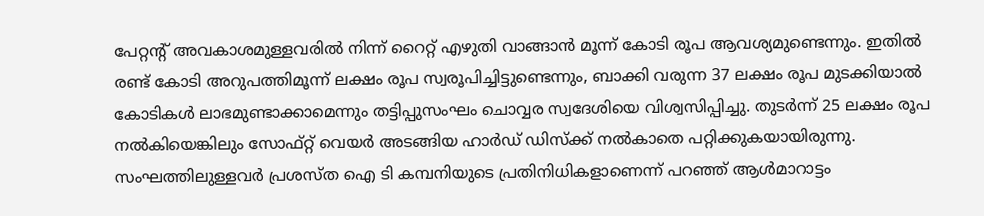പേറ്റന്റ് അവകാശമുള്ളവരില്‍ നിന്ന് റൈറ്റ് എഴുതി വാങ്ങാന്‍ മൂന്ന് കോടി രൂപ ആവശ്യമുണ്ടെന്നും. ഇതില്‍ രണ്ട് കോടി അറുപത്തിമൂന്ന് ലക്ഷം രൂപ സ്വരൂപിച്ചിട്ടുണ്ടെന്നും, ബാക്കി വരുന്ന 37 ലക്ഷം രൂപ മുടക്കിയാല്‍ കോടികള്‍ ലാഭമുണ്ടാക്കാമെന്നും തട്ടിപ്പുസംഘം ചൊവ്വര സ്വദേശിയെ വിശ്വസിപ്പിച്ചു. തുടര്‍ന്ന് 25 ലക്ഷം രൂപ നല്‍കിയെങ്കിലും സോഫ്റ്റ് വെയര്‍ അടങ്ങിയ ഹാര്‍ഡ് ഡിസ്‌ക്ക് നല്‍കാതെ പറ്റിക്കുകയായിരുന്നു. സംഘത്തിലുള്ളവര്‍ പ്രശസ്ത ഐ ടി കമ്പനിയുടെ പ്രതിനിധികളാണെന്ന് പറഞ്ഞ് ആള്‍മാറാട്ടം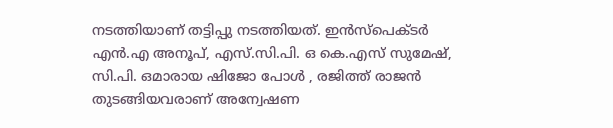നടത്തിയാണ് തട്ടിപ്പു നടത്തിയത്. ഇന്‍സ്‌പെക്ടര്‍ എന്‍.എ അനൂപ്, എസ്.സി.പി. ഒ കെ.എസ് സുമേഷ്, സി.പി. ഒമാരായ ഷിജോ പോള്‍ , രജിത്ത് രാജന്‍ തുടങ്ങിയവരാണ് അന്വേഷണ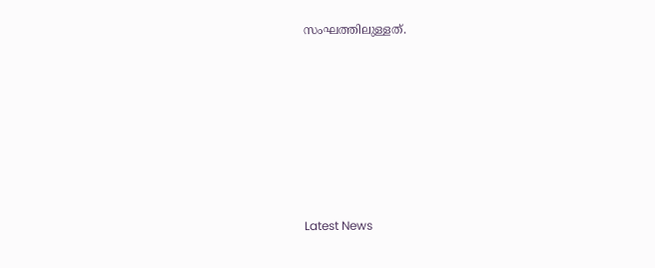സംഘത്തിലുള്ളത്.







Latest News